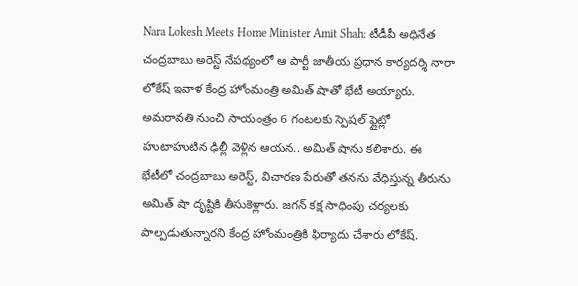Nara Lokesh Meets Home Minister Amit Shah: టీడీపీ అధినేత చంద్రబాబు అరెస్ట్ నేపథ్యంలో ఆ పార్టీ జాతీయ ప్రధాన కార్యదర్శి నారా లోకేష్ ఇవాళ కేంద్ర హోంమంత్రి అమిత్ షాతో భేటీ అయ్యారు. అమరావతి నుంచి సాయంత్రం 6 గంటలకు స్పెషల్ ఫ్లైట్లో హుటాహుటిన ఢిల్లీ వెళ్లిన ఆయన.. అమిత్ షాను కలిశారు. ఈ భేటీలో చంద్రబాబు అరెస్ట్, విచారణ పేరుతో తనను వేధిస్తున్న తీరును అమిత్ షా దృష్టికి తీసుకెళ్లారు. జగన్ కక్ష సాధింపు చర్యలకు పాల్పడుతున్నారని కేంద్ర హోంమంత్రికి ఫిర్యాదు చేశారు లోకేష్.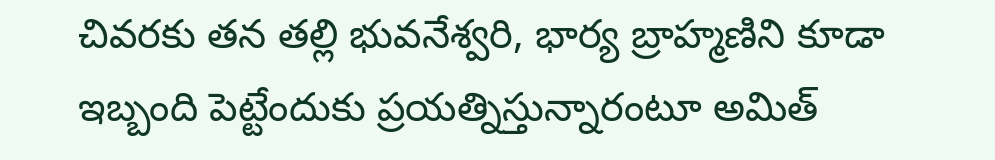చివరకు తన తల్లి భువనేశ్వరి, భార్య బ్రాహ్మణిని కూడా ఇబ్బంది పెట్టేందుకు ప్రయత్నిస్తున్నారంటూ అమిత్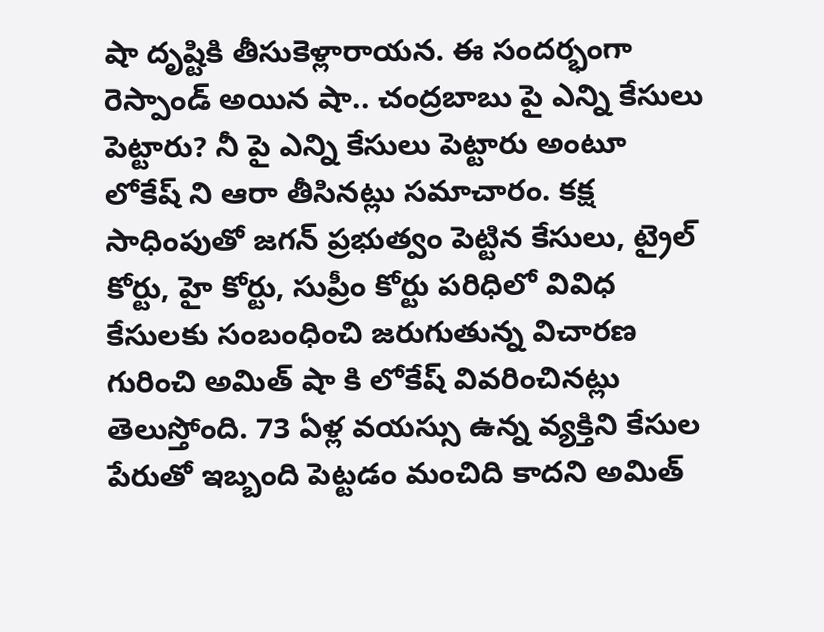షా దృష్టికి తీసుకెళ్లారాయన. ఈ సందర్భంగా రెస్పాండ్ అయిన షా.. చంద్రబాబు పై ఎన్ని కేసులు పెట్టారు? నీ పై ఎన్ని కేసులు పెట్టారు అంటూ లోకేష్ ని ఆరా తీసినట్లు సమాచారం. కక్ష సాధింపుతో జగన్ ప్రభుత్వం పెట్టిన కేసులు, ట్రైల్ కోర్టు, హై కోర్టు, సుప్రీం కోర్టు పరిధిలో వివిధ కేసులకు సంబంధించి జరుగుతున్న విచారణ గురించి అమిత్ షా కి లోకేష్ వివరించినట్లు తెలుస్తోంది. 73 ఏళ్ల వయస్సు ఉన్న వ్యక్తిని కేసుల పేరుతో ఇబ్బంది పెట్టడం మంచిది కాదని అమిత్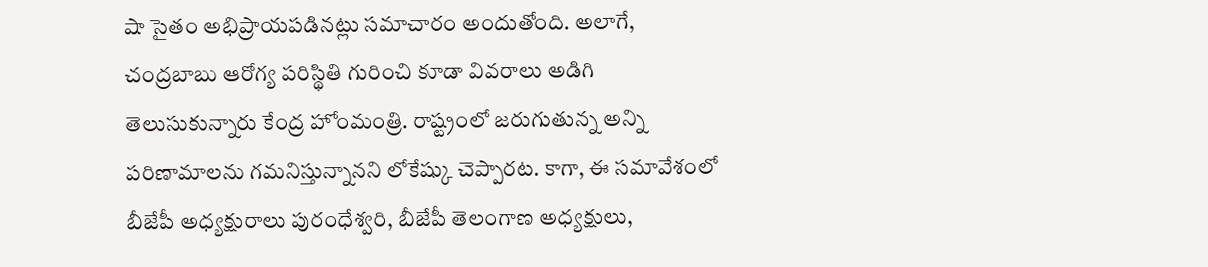షా సైతం అభిప్రాయపడినట్లు సమాచారం అందుతోంది. అలాగే, చంద్రబాబు ఆరోగ్య పరిస్థితి గురించి కూడా వివరాలు అడిగి తెలుసుకున్నారు కేంద్ర హోంమంత్రి. రాష్ట్రంలో జరుగుతున్న అన్ని పరిణామాలను గమనిస్తున్నానని లోకేష్కు చెప్పారట. కాగా, ఈ సమావేశంలో బీజేపీ అధ్యక్షురాలు పురంధేశ్వరి, బీజేపీ తెలంగాణ అధ్యక్షులు,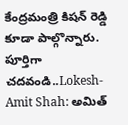కేంద్రమంత్రి కిషన్ రెడ్డి కూడా పాల్గొన్నారు.
పూర్తిగా చదవండి..Lokesh-Amit Shah: అమిత్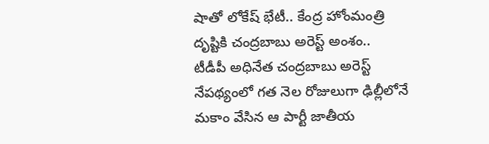షాతో లోకేష్ భేటీ.. కేంద్ర హోంమంత్రి దృష్టికి చంద్రబాబు అరెస్ట్ అంశం..
టీడీపీ అధినేత చంద్రబాబు అరెస్ట్ నేపథ్యంలో గత నెల రోజులుగా ఢిల్లీలోనే మకాం వేసిన ఆ పార్టీ జాతీయ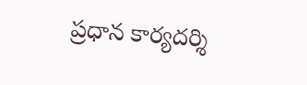ప్రధాన కార్యదర్శి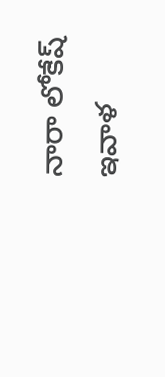నారా లోకేష్ ఇవాళ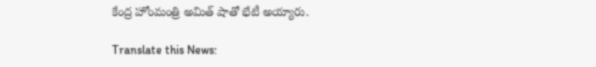కేంద్ర హోంమంత్రి అమిత్ షాతో భేటీ అయ్యారు.

Translate this News: